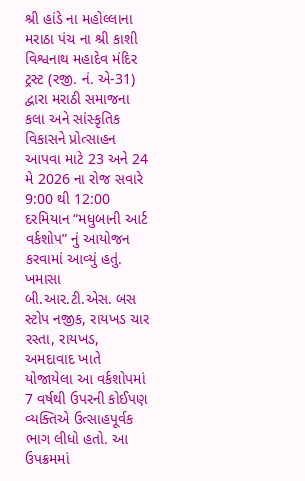શ્રી હાંડે ના મહોલ્લાના મરાઠા પંચ ના શ્રી કાશી વિશ્વનાથ મહાદેવ મંદિર ટ્રસ્ટ (રજી. નં. એ-31) દ્વારા મરાઠી સમાજના કલા અને સાંસ્કૃતિક વિકાસને પ્રોત્સાહન આપવા માટે 23 અને 24 મે 2026 ના રોજ સવારે 9:00 થી 12:00 દરમિયાન “મધુબાની આર્ટ વર્કશોપ” નું આયોજન કરવામાં આવ્યું હતું.
ખમાસા બી.આર.ટી.એસ. બસ સ્ટોપ નજીક, રાયખડ ચાર રસ્તા, રાયખડ, અમદાવાદ ખાતે યોજાયેલા આ વર્કશોપમાં 7 વર્ષથી ઉપરની કોઈપણ વ્યક્તિએ ઉત્સાહપૂર્વક ભાગ લીધો હતો. આ ઉપક્રમમાં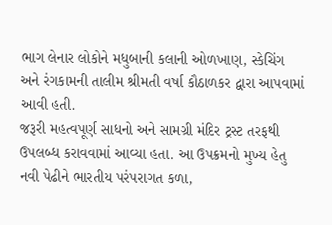ભાગ લેનાર લોકોને મધુબાની કલાની ઓળખાણ, સ્કેચિંગ અને રંગકામની તાલીમ શ્રીમતી વર્ષા કૌઠાળકર દ્વારા આપવામાં આવી હતી.
જરૂરી મહત્વપૂર્ણ સાધનો અને સામગ્રી મંદિર ટ્રસ્ટ તરફથી ઉપલબ્ધ કરાવવામાં આવ્યા હતા. આ ઉપક્રમનો મુખ્ય હેતુ નવી પેઢીને ભારતીય પરંપરાગત કળા,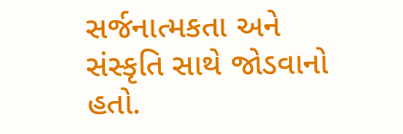સર્જનાત્મકતા અને સંસ્કૃતિ સાથે જોડવાનો હતો.